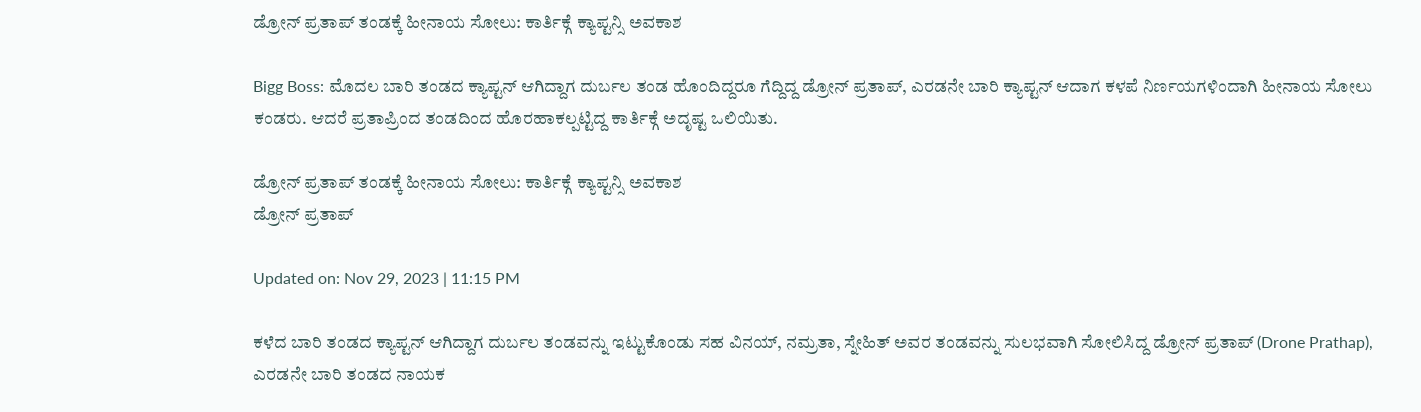ಡ್ರೋನ್ ಪ್ರತಾಪ್ ತಂಡಕ್ಕೆ ಹೀನಾಯ ಸೋಲು: ಕಾರ್ತಿಕ್ಗೆ ಕ್ಯಾಪ್ಟನ್ಸಿ ಅವಕಾಶ

Bigg Boss: ಮೊದಲ ಬಾರಿ ತಂಡದ ಕ್ಯಾಪ್ಟನ್ ಆಗಿದ್ದಾಗ ದುರ್ಬಲ ತಂಡ ಹೊಂದಿದ್ದರೂ ಗೆದ್ದಿದ್ದ ಡ್ರೋನ್ ಪ್ರತಾಪ್, ಎರಡನೇ ಬಾರಿ ಕ್ಯಾಪ್ಟನ್ ಆದಾಗ ಕಳಪೆ ನಿರ್ಣಯಗಳಿಂದಾಗಿ ಹೀನಾಯ ಸೋಲು ಕಂಡರು. ಆದರೆ ಪ್ರತಾಪ್ರಿಂದ ತಂಡದಿಂದ ಹೊರಹಾಕಲ್ಪಟ್ಟಿದ್ದ ಕಾರ್ತಿಕ್ಗೆ ಅದೃಷ್ಟ ಒಲಿಯಿತು.

ಡ್ರೋನ್ ಪ್ರತಾಪ್ ತಂಡಕ್ಕೆ ಹೀನಾಯ ಸೋಲು: ಕಾರ್ತಿಕ್ಗೆ ಕ್ಯಾಪ್ಟನ್ಸಿ ಅವಕಾಶ
ಡ್ರೋನ್ ಪ್ರತಾಪ್

Updated on: Nov 29, 2023 | 11:15 PM

ಕಳೆದ ಬಾರಿ ತಂಡದ ಕ್ಯಾಪ್ಟನ್ ಆಗಿದ್ದಾಗ ದುರ್ಬಲ ತಂಡವನ್ನು ಇಟ್ಟುಕೊಂಡು ಸಹ ವಿನಯ್, ನಮ್ರತಾ, ಸ್ನೇಹಿತ್ ಅವರ ತಂಡವನ್ನು ಸುಲಭವಾಗಿ ಸೋಲಿಸಿದ್ದ ಡ್ರೋನ್ ಪ್ರತಾಪ್ (Drone Prathap), ಎರಡನೇ ಬಾರಿ ತಂಡದ ನಾಯಕ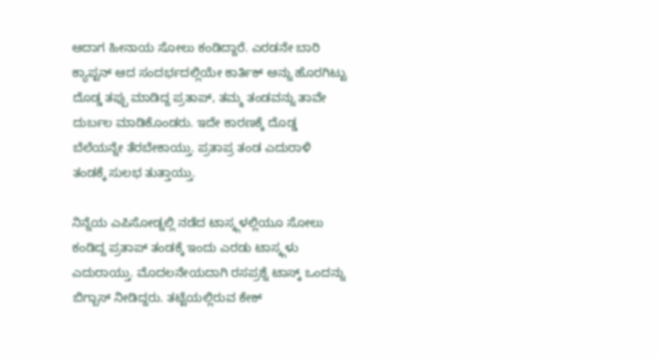ಆದಾಗ ಹೀನಾಯ ಸೋಲು ಕಂಡಿದ್ದಾರೆ. ಎರಡನೇ ಬಾರಿ ಕ್ಯಾಪ್ಟನ್ ಆದ ಸಂದರ್ಭದಲ್ಲಿಯೇ ಕಾರ್ತಿಕ್ ಅನ್ನು ಹೊರಗಿಟ್ಟು ದೊಡ್ಡ ತಪ್ಪು ಮಾಡಿದ್ದ ಪ್ರತಾಪ್, ತಮ್ಮ ತಂಡವನ್ನು ತಾವೇ ದುರ್ಬಲ ಮಾಡಿಕೊಂಡರು. ಇದೇ ಕಾರಣಕ್ಕೆ ದೊಡ್ಡ ಬೆಲೆಯನ್ನೇ ತೆರಬೇಕಾಯ್ತು. ಪ್ರತಾಪ್ರ ತಂಡ ಎದುರಾಳಿ ತಂಡಕ್ಕೆ ಸುಲಭ ತುತ್ತಾಯ್ತು.

ನಿನ್ನೆಯ ಎಪಿಸೋಡ್ನಲ್ಲಿ ನಡೆದ ಟಾಸ್ಕ್ಗಳಲ್ಲಿಯೂ ಸೋಲು ಕಂಡಿದ್ದ ಪ್ರತಾಪ್ ತಂಡಕ್ಕೆ ಇಂದು ಎರಡು ಟಾಸ್ಕ್ಗಳು ಎದುರಾಯ್ತು. ಮೊದಲನೇಯದಾಗಿ ರಸಪ್ರಶ್ನೆ ಟಾಸ್ಕ್ ಒಂದನ್ನು ಬಿಗ್ಬಾಸ್ ನೀಡಿದ್ದರು. ತಟ್ಟೆಯಲ್ಲಿರುವ ಕೇಕ್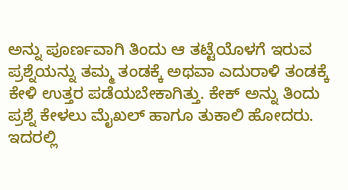ಅನ್ನು ಪೂರ್ಣವಾಗಿ ತಿಂದು ಆ ತಟ್ಟೆಯೊಳಗೆ ಇರುವ ಪ್ರಶ್ನೆಯನ್ನು ತಮ್ಮ ತಂಡಕ್ಕೆ ಅಥವಾ ಎದುರಾಳಿ ತಂಡಕ್ಕೆ ಕೇಳಿ ಉತ್ತರ ಪಡೆಯಬೇಕಾಗಿತ್ತು. ಕೇಕ್ ಅನ್ನು ತಿಂದು ಪ್ರಶ್ನೆ ಕೇಳಲು ಮೈಖಲ್ ಹಾಗೂ ತುಕಾಲಿ ಹೋದರು. ಇದರಲ್ಲಿ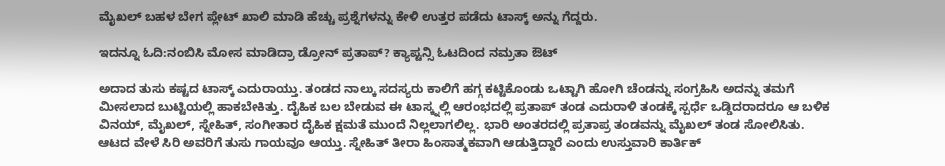ಮೈಖಲ್ ಬಹಳ ಬೇಗ ಪ್ಲೇಟ್ ಖಾಲಿ ಮಾಡಿ ಹೆಚ್ಚು ಪ್ರಶ್ನೆಗಳನ್ನು ಕೇಳಿ ಉತ್ತರ ಪಡೆದು ಟಾಸ್ಕ್ ಅನ್ನು ಗೆದ್ದರು.

ಇದನ್ನೂ ಓದಿ:ನಂಬಿಸಿ ಮೋಸ ಮಾಡಿದ್ರಾ ಡ್ರೋನ್ ಪ್ರತಾಪ್? ಕ್ಯಾಪ್ಟನ್ಸಿ ಓಟದಿಂದ ನಮ್ರತಾ ಔಟ್

ಅದಾದ ತುಸು ಕಷ್ಟದ ಟಾಸ್ಕ್ ಎದುರಾಯ್ತು. ತಂಡದ ನಾಲ್ಕು ಸದಸ್ಯರು ಕಾಲಿಗೆ ಹಗ್ಗ ಕಟ್ಟಿಕೊಂಡು ಒಟ್ಟಾಗಿ ಹೋಗಿ ಚೆಂಡನ್ನು ಸಂಗ್ರಹಿಸಿ ಅದನ್ನು ತಮಗೆ ಮೀಸಲಾದ ಬುಟ್ಟಿಯಲ್ಲಿ ಹಾಕಬೇಕಿತ್ತು. ದೈಹಿಕ ಬಲ ಬೇಡುವ ಈ ಟಾಸ್ಕ್ನಲ್ಲಿ ಆರಂಭದಲ್ಲಿ ಪ್ರತಾಪ್ ತಂಡ ಎದುರಾಳಿ ತಂಡಕ್ಕೆ ಸ್ಪರ್ಧೆ ಒಡ್ಡಿದರಾದರೂ ಆ ಬಳಿಕ ವಿನಯ್, ಮೈಖಲ್, ಸ್ನೇಹಿತ್, ಸಂಗೀತಾರ ದೈಹಿಕ ಕ್ಷಮತೆ ಮುಂದೆ ನಿಲ್ಲಲಾಗಲಿಲ್ಲ. ಭಾರಿ ಅಂತರದಲ್ಲಿ ಪ್ರತಾಪ್ರ ತಂಡವನ್ನು ಮೈಖಲ್ ತಂಡ ಸೋಲಿಸಿತು. ಆಟದ ವೇಳೆ ಸಿರಿ ಅವರಿಗೆ ತುಸು ಗಾಯವೂ ಆಯ್ತು. ಸ್ನೇಹಿತ್ ತೀರಾ ಹಿಂಸಾತ್ಮಕವಾಗಿ ಆಡುತ್ತಿದ್ದಾರೆ ಎಂದು ಉಸ್ತುವಾರಿ ಕಾರ್ತಿಕ್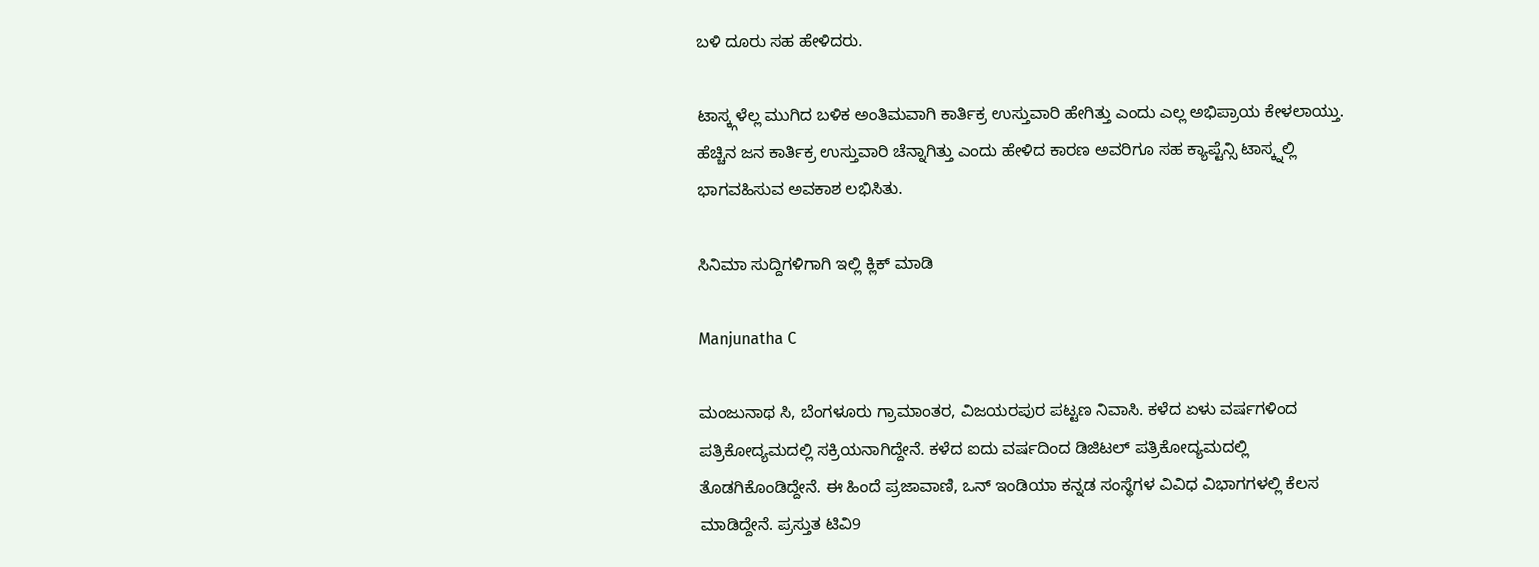ಬಳಿ ದೂರು ಸಹ ಹೇಳಿದರು.

ಟಾಸ್ಕ್ಗಳೆಲ್ಲ ಮುಗಿದ ಬಳಿಕ ಅಂತಿಮವಾಗಿ ಕಾರ್ತಿಕ್ರ ಉಸ್ತುವಾರಿ ಹೇಗಿತ್ತು ಎಂದು ಎಲ್ಲ ಅಭಿಪ್ರಾಯ ಕೇಳಲಾಯ್ತು. ಹೆಚ್ಚಿನ ಜನ ಕಾರ್ತಿಕ್ರ ಉಸ್ತುವಾರಿ ಚೆನ್ನಾಗಿತ್ತು ಎಂದು ಹೇಳಿದ ಕಾರಣ ಅವರಿಗೂ ಸಹ ಕ್ಯಾಪ್ಟೆನ್ಸಿ ಟಾಸ್ಕ್ನಲ್ಲಿ ಭಾಗವಹಿಸುವ ಅವಕಾಶ ಲಭಿಸಿತು.

ಸಿನಿಮಾ ಸುದ್ದಿಗಳಿಗಾಗಿ ಇಲ್ಲಿ ಕ್ಲಿಕ್ ಮಾಡಿ

Manjunatha C

ಮಂಜುನಾಥ ಸಿ, ಬೆಂಗಳೂರು ಗ್ರಾಮಾಂತರ, ವಿಜಯರಪುರ ಪಟ್ಟಣ ನಿವಾಸಿ. ಕಳೆದ ಏಳು ವರ್ಷಗಳಿಂದ ಪತ್ರಿಕೋದ್ಯಮದಲ್ಲಿ ಸಕ್ರಿಯನಾಗಿದ್ದೇನೆ. ಕಳೆದ ಐದು ವರ್ಷದಿಂದ ಡಿಜಿಟಲ್ ಪತ್ರಿಕೋದ್ಯಮದಲ್ಲಿ ತೊಡಗಿಕೊಂಡಿದ್ದೇನೆ. ಈ ಹಿಂದೆ ಪ್ರಜಾವಾಣಿ, ಒನ್ ಇಂಡಿಯಾ ಕನ್ನಡ ಸಂಸ್ಥೆಗಳ ವಿವಿಧ ವಿಭಾಗಗಳಲ್ಲಿ ಕೆಲಸ ಮಾಡಿದ್ದೇನೆ. ಪ್ರಸ್ತುತ ಟಿವಿ9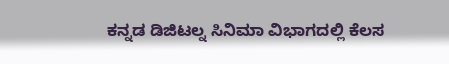ಕನ್ನಡ ಡಿಜಿಟಲ್ನ ಸಿನಿಮಾ ವಿಭಾಗದಲ್ಲಿ ಕೆಲಸ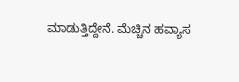ಮಾಡುತ್ತಿದ್ದೇನೆ. ಮೆಚ್ಚಿನ ಹವ್ಯಾಸ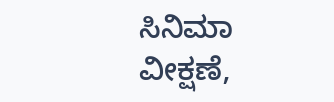ಸಿನಿಮಾ ವೀಕ್ಷಣೆ,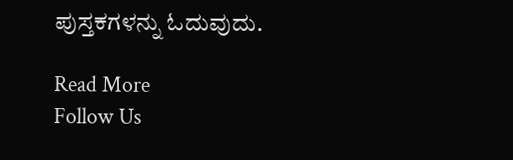ಪುಸ್ತಕಗಳನ್ನು ಓದುವುದು.

Read More
Follow Us